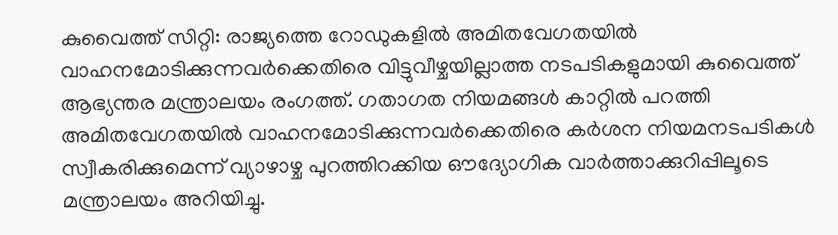കുവൈത്ത് സിറ്റി: രാജ്യത്തെ റോഡുകളിൽ അമിതവേഗതയിൽ വാഹനമോടിക്കുന്നവർക്കെതിരെ വിട്ടുവീഴ്ചയില്ലാത്ത നടപടികളുമായി കുവൈത്ത് ആഭ്യന്തര മന്ത്രാലയം രംഗത്ത്. ഗതാഗത നിയമങ്ങൾ കാറ്റിൽ പറത്തി അമിതവേഗതയിൽ വാഹനമോടിക്കുന്നവർക്കെതിരെ കർശന നിയമനടപടികൾ സ്വീകരിക്കുമെന്ന് വ്യാഴാഴ്ച പുറത്തിറക്കിയ ഔദ്യോഗിക വാർത്താക്കുറിപ്പിലൂടെ മന്ത്രാലയം അറിയിച്ചു.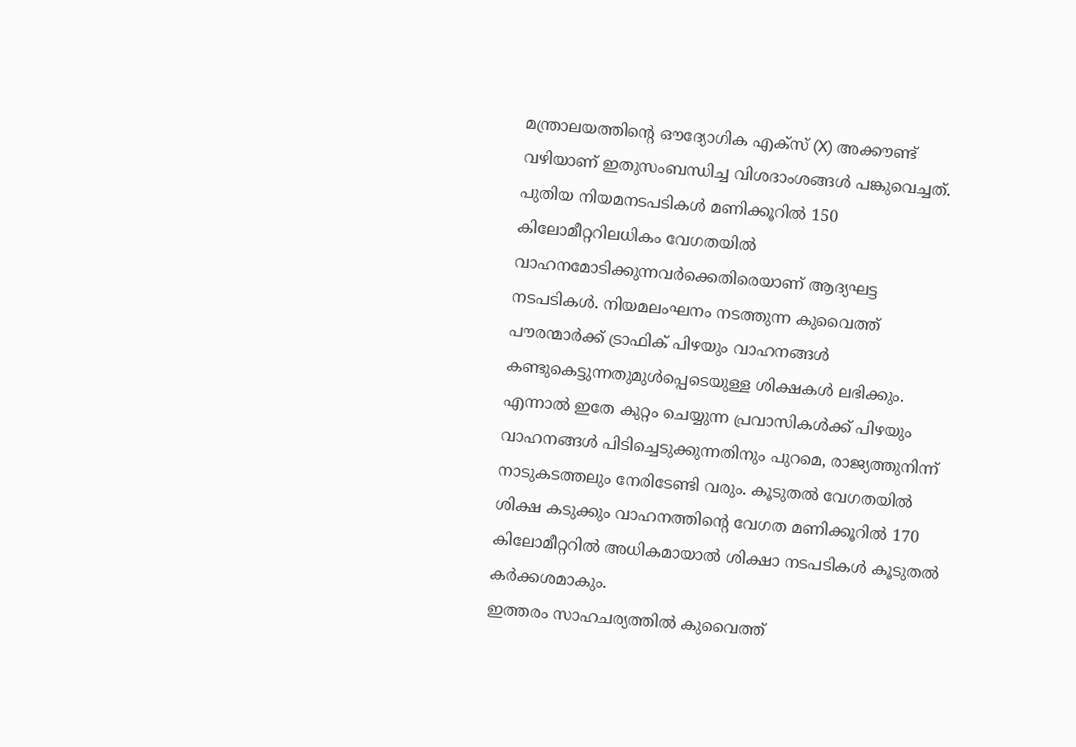മന്ത്രാലയത്തിന്റെ ഔദ്യോഗിക എക്സ് (X) അക്കൗണ്ട് വഴിയാണ് ഇതുസംബന്ധിച്ച വിശദാംശങ്ങൾ പങ്കുവെച്ചത്. പുതിയ നിയമനടപടികൾ മണിക്കൂറിൽ 150 കിലോമീറ്ററിലധികം വേഗതയിൽ വാഹനമോടിക്കുന്നവർക്കെതിരെയാണ് ആദ്യഘട്ട
നടപടികൾ. നിയമലംഘനം നടത്തുന്ന കുവൈത്ത് പൗരന്മാർക്ക് ട്രാഫിക് പിഴയും വാഹനങ്ങൾ കണ്ടുകെട്ടുന്നതുമുൾപ്പെടെയുള്ള ശിക്ഷകൾ ലഭിക്കും.
എന്നാൽ ഇതേ കുറ്റം ചെയ്യുന്ന പ്രവാസികൾക്ക് പിഴയും വാഹനങ്ങൾ പിടിച്ചെടുക്കുന്നതിനും പുറമെ, രാജ്യത്തുനിന്ന് നാടുകടത്തലും നേരിടേണ്ടി വരും. കൂടുതൽ വേഗതയിൽ ശിക്ഷ കടുക്കും വാഹനത്തിന്റെ വേഗത മണിക്കൂറിൽ 170 കിലോമീറ്ററിൽ അധികമായാൽ ശിക്ഷാ നടപടികൾ കൂടുതൽ കർക്കശമാകും.
ഇത്തരം സാഹചര്യത്തിൽ കുവൈത്ത്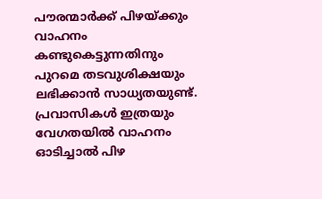പൗരന്മാർക്ക് പിഴയ്ക്കും വാഹനം കണ്ടുകെട്ടുന്നതിനും പുറമെ തടവുശിക്ഷയും ലഭിക്കാൻ സാധ്യതയുണ്ട്. പ്രവാസികൾ ഇത്രയും വേഗതയിൽ വാഹനം ഓടിച്ചാൽ പിഴ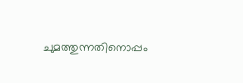ചുമത്തുന്നതിനൊപ്പം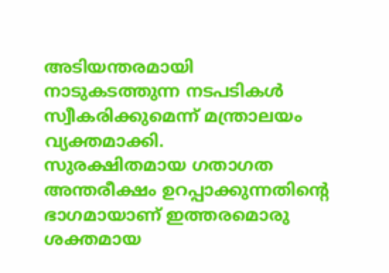അടിയന്തരമായി നാടുകടത്തുന്ന നടപടികൾ സ്വീകരിക്കുമെന്ന് മന്ത്രാലയം വ്യക്തമാക്കി.
സുരക്ഷിതമായ ഗതാഗത അന്തരീക്ഷം ഉറപ്പാക്കുന്നതിന്റെ ഭാഗമായാണ് ഇത്തരമൊരു ശക്തമായ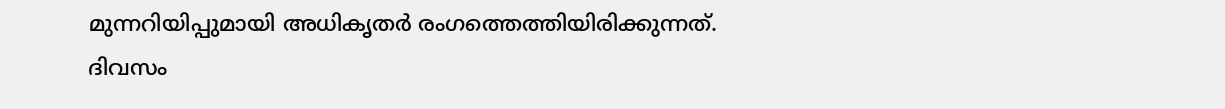മുന്നറിയിപ്പുമായി അധികൃതർ രംഗത്തെത്തിയിരിക്കുന്നത്.
ദിവസം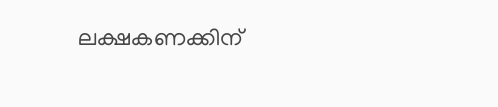ലക്ഷകണക്കിന്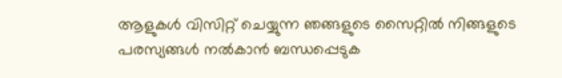ആളുകൾ വിസിറ്റ് ചെയ്യുന്ന ഞങ്ങളുടെ സൈറ്റിൽ നിങ്ങളുടെ പരസ്യങ്ങൾ നൽകാൻ ബന്ധപ്പെടുക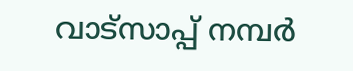വാട്സാപ്പ് നമ്പർ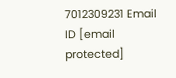7012309231 Email ID [email protected]